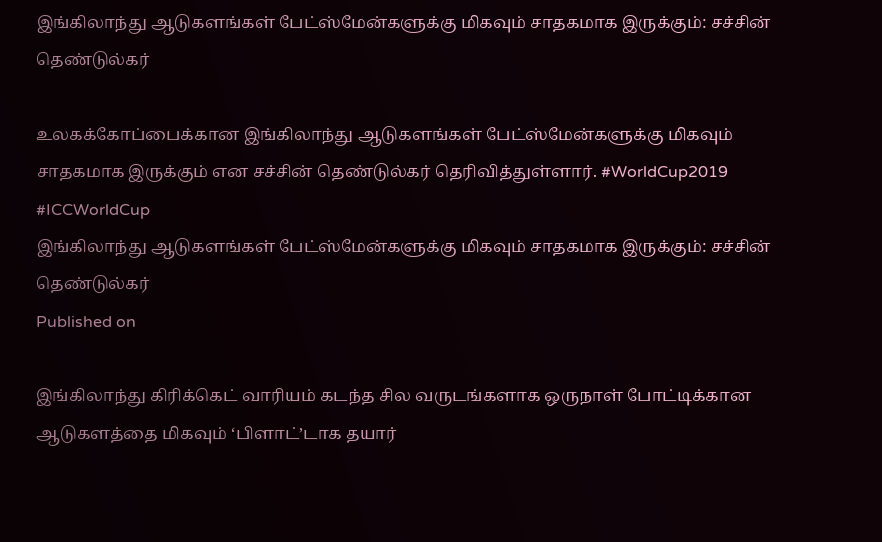இங்கிலாந்து ஆடுகளங்கள் பேட்ஸ்மேன்களுக்கு மிகவும் சாதகமாக இருக்கும்: சச்சின் தெண்டுல்கர்

உலகக்கோப்பைக்கான இங்கிலாந்து ஆடுகளங்கள் பேட்ஸ்மேன்களுக்கு மிகவும் சாதகமாக இருக்கும் என சச்சின் தெண்டுல்கர் தெரிவித்துள்ளார். #WorldCup2019 #ICCWorldCup
இங்கிலாந்து ஆடுகளங்கள் பேட்ஸ்மேன்களுக்கு மிகவும் சாதகமாக இருக்கும்: சச்சின் தெண்டுல்கர்
Published on

இங்கிலாந்து கிரிக்கெட் வாரியம் கடந்த சில வருடங்களாக ஒருநாள் போட்டிக்கான ஆடுகளத்தை மிகவும் ‘பிளாட்’டாக தயார்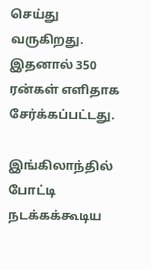செய்து வருகிறது. இதனால் 350 ரன்கள் எளிதாக சேர்க்கப்பட்டது.

இங்கிலாந்தில் போட்டி நடக்கக்கூடிய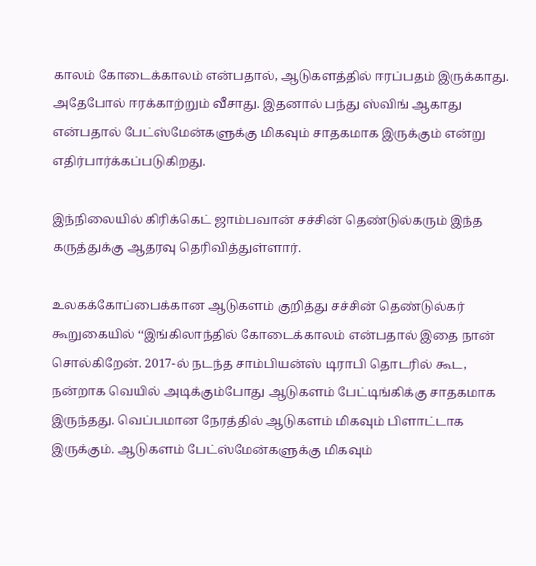காலம் கோடைக்காலம் என்பதால், ஆடுகளத்தில் ஈரப்பதம் இருக்காது. அதேபோல் ஈரக்காற்றும் வீசாது. இதனால் பந்து ஸ்விங் ஆகாது என்பதால் பேட்ஸ்மேன்களுக்கு மிகவும் சாதகமாக இருக்கும் என்று எதிர்பார்க்கப்படுகிறது.

இந்நிலையில் கிரிக்கெட் ஜாம்பவான் சச்சின் தெண்டுல்கரும் இந்த கருத்துக்கு ஆதரவு தெரிவித்துள்ளார்.

உலகக்கோப்பைக்கான ஆடுகளம் குறித்து சச்சின் தெண்டுல்கர் கூறுகையில் ‘‘இங்கிலாந்தில் கோடைக்காலம் என்பதால் இதை நான் சொல்கிறேன். 2017-ல் நடந்த சாம்பியன்ஸ் டிராபி தொடரில் கூட, நன்றாக வெயில் அடிக்கும்போது ஆடுகளம் பேட்டிங்கிக்கு சாதகமாக இருந்தது. வெப்பமான நேரத்தில் ஆடுகளம் மிகவும் பிளாட்டாக இருக்கும். ஆடுகளம் பேட்ஸ்மேன்களுக்கு மிகவும்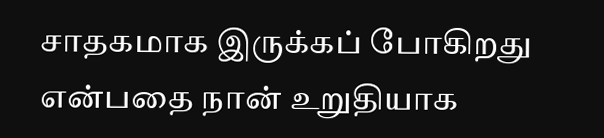சாதகமாக இருக்கப் போகிறது என்பதை நான் உறுதியாக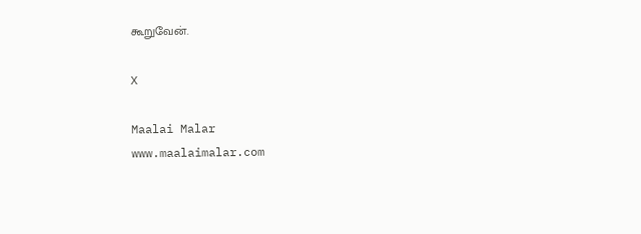கூறுவேன்.

X

Maalai Malar
www.maalaimalar.com